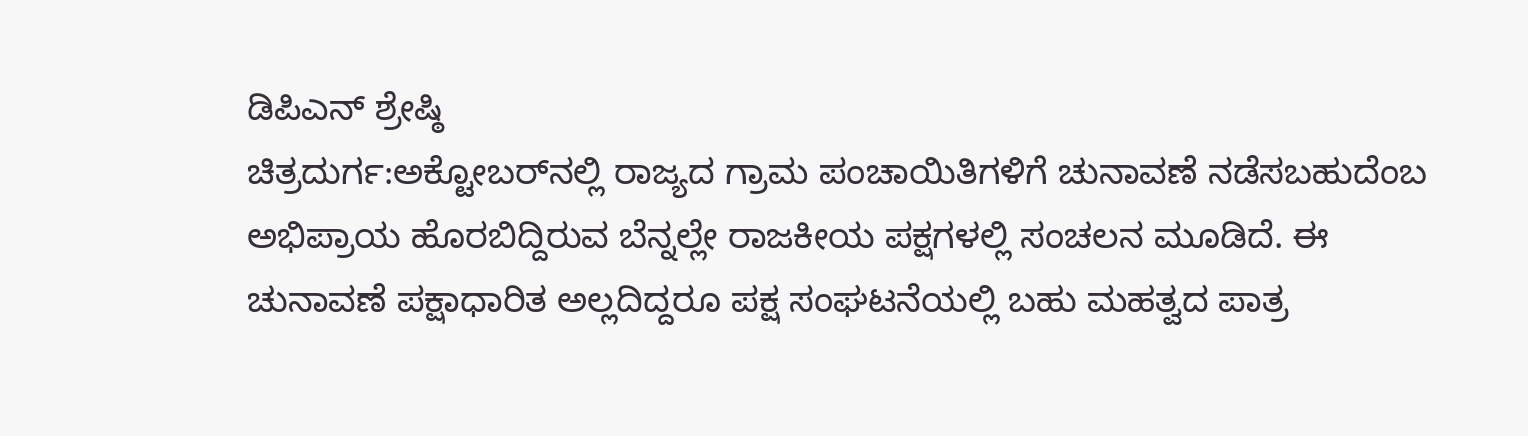ಡಿಪಿಎನ್ ಶ್ರೇಷ್ಠಿ
ಚಿತ್ರದುರ್ಗ:ಅಕ್ಟೋಬರ್‌ನಲ್ಲಿ ರಾಜ್ಯದ ಗ್ರಾಮ ಪಂಚಾಯಿತಿಗಳಿಗೆ ಚುನಾವಣೆ ನಡೆಸಬಹುದೆಂಬ ಅಭಿಪ್ರಾಯ ಹೊರಬಿದ್ದಿರುವ ಬೆನ್ನಲ್ಲೇ ರಾಜಕೀಯ ಪಕ್ಷಗಳಲ್ಲಿ ಸಂಚಲನ ಮೂಡಿದೆ. ಈ ಚುನಾವಣೆ ಪಕ್ಷಾಧಾರಿತ ಅಲ್ಲದಿದ್ದರೂ ಪಕ್ಷ ಸಂಘಟನೆಯಲ್ಲಿ ಬಹು ಮಹತ್ವದ ಪಾತ್ರ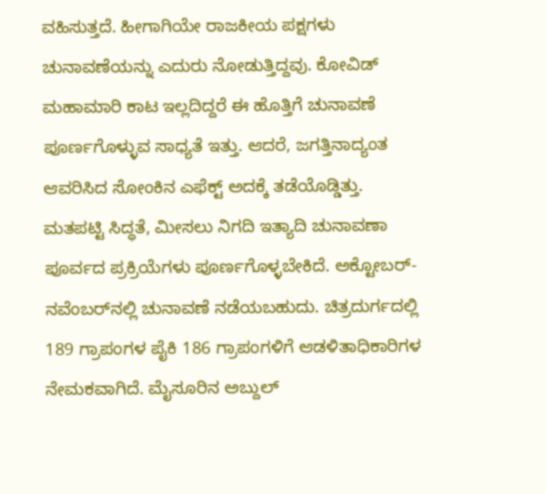ವಹಿಸುತ್ತದೆ. ಹೀಗಾಗಿಯೇ ರಾಜಕೀಯ ಪಕ್ಷಗಳು ಚುನಾವಣೆಯನ್ನು ಎದುರು ನೋಡುತ್ತಿದ್ದವು. ಕೋವಿಡ್ ಮಹಾಮಾರಿ ಕಾಟ ಇಲ್ಲದಿದ್ದರೆ ಈ ಹೊತ್ತಿಗೆ ಚುನಾವಣೆ ಪೂರ್ಣಗೊಳ್ಳುವ ಸಾಧ್ಯತೆ ಇತ್ತು. ಆದರೆ, ಜಗತ್ತಿನಾದ್ಯಂತ ಆವರಿಸಿದ ಸೋಂಕಿನ ಎಫೆಕ್ಟ್ ಅದಕ್ಕೆ ತಡೆಯೊಡ್ಡಿತ್ತು.
ಮತಪಟ್ಟಿ ಸಿದ್ಧತೆ, ಮೀಸಲು ನಿಗದಿ ಇತ್ಯಾದಿ ಚುನಾವಣಾ ಪೂರ್ವದ ಪ್ರಕ್ರಿಯೆಗಳು ಪೂರ್ಣಗೊಳ್ಳಬೇಕಿದೆ. ಅಕ್ಟೋಬರ್- ನವೆಂಬರ್‌ನಲ್ಲಿ ಚುನಾವಣೆ ನಡೆಯಬಹುದು. ಚಿತ್ರದುರ್ಗದಲ್ಲಿ 189 ಗ್ರಾಪಂಗಳ ಪೈಕಿ 186 ಗ್ರಾಪಂಗಳಿಗೆ ಆಡಳಿತಾಧಿಕಾರಿಗಳ ನೇಮಕವಾಗಿದೆ. ಮೈಸೂರಿನ ಅಬ್ದುಲ್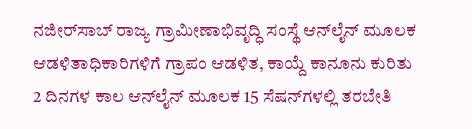ನಜೀರ್‌ಸಾಬ್ ರಾಜ್ಯ ಗ್ರಾಮೀಣಾಭಿವೃದ್ಧಿ ಸಂಸ್ಥೆ ಆನ್‌ಲೈನ್ ಮೂಲಕ ಆಡಳಿತಾಧಿಕಾರಿಗಳಿಗೆ ಗ್ರಾಪಂ ಆಡಳಿತ, ಕಾಯ್ದೆ ಕಾನೂನು ಕುರಿತು 2 ದಿನಗಳ ಕಾಲ ಆನ್‌ಲೈನ್ ಮೂಲಕ 15 ಸೆಷನ್‌ಗಳಲ್ಲಿ ತರಬೇತಿ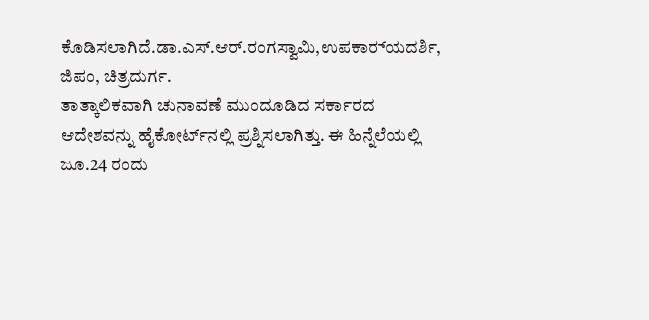ಕೊಡಿಸಲಾಗಿದೆ.ಡಾ.ಎಸ್.ಆರ್.ರಂಗಸ್ವಾಮಿ,ಉಪಕಾರ‌್ಯದರ್ಶಿ, ಜಿಪಂ, ಚಿತ್ರದುರ್ಗ.
ತಾತ್ಕಾಲಿಕವಾಗಿ ಚುನಾವಣೆ ಮುಂದೂಡಿದ ಸರ್ಕಾರದ ಆದೇಶವನ್ನು ಹೈಕೋರ್ಟ್‌ನಲ್ಲಿ ಪ್ರಶ್ನಿಸಲಾಗಿತ್ತು. ಈ ಹಿನ್ನೆಲೆಯಲ್ಲಿ ಜೂ.24 ರಂದು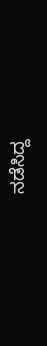ನಡೆಸಿದ್ದ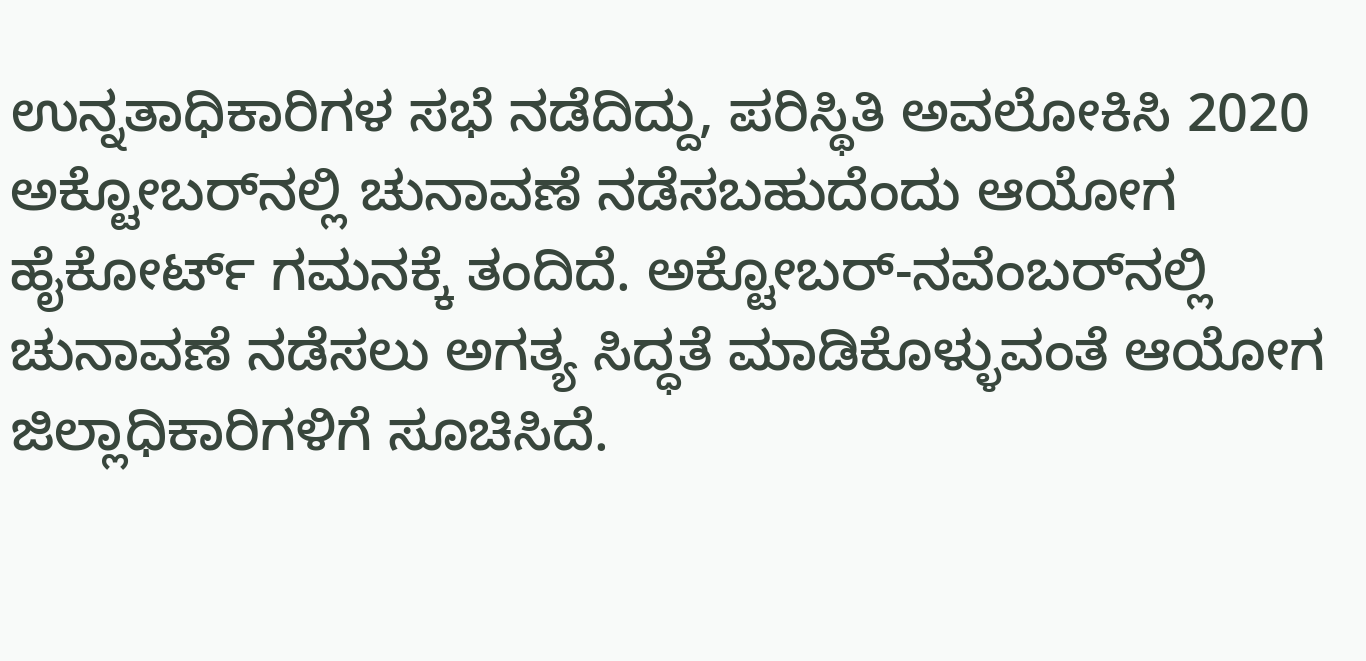ಉನ್ನತಾಧಿಕಾರಿಗಳ ಸಭೆ ನಡೆದಿದ್ದು, ಪರಿಸ್ಥಿತಿ ಅವಲೋಕಿಸಿ 2020 ಅಕ್ಟೋಬರ್‌ನಲ್ಲಿ ಚುನಾವಣೆ ನಡೆಸಬಹುದೆಂದು ಆಯೋಗ ಹೈಕೋರ್ಟ್ ಗಮನಕ್ಕೆ ತಂದಿದೆ. ಅಕ್ಟೋಬರ್-ನವೆಂಬರ್‌ನಲ್ಲಿ ಚುನಾವಣೆ ನಡೆಸಲು ಅಗತ್ಯ ಸಿದ್ಧತೆ ಮಾಡಿಕೊಳ್ಳುವಂತೆ ಆಯೋಗ ಜಿಲ್ಲಾಧಿಕಾರಿಗಳಿಗೆ ಸೂಚಿಸಿದೆ.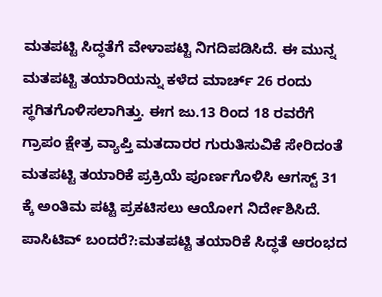ಮತಪಟ್ಟಿ ಸಿದ್ಧತೆಗೆ ವೇಳಾಪಟ್ಟಿ ನಿಗದಿಪಡಿಸಿದೆ. ಈ ಮುನ್ನ ಮತಪಟ್ಟಿ ತಯಾರಿಯನ್ನು ಕಳೆದ ಮಾರ್ಚ್ 26 ರಂದು ಸ್ಥಗಿತಗೊಳಿಸಲಾಗಿತ್ತು. ಈಗ ಜು.13 ರಿಂದ 18 ರವರೆಗೆ ಗ್ರಾಪಂ ಕ್ಷೇತ್ರ ವ್ಯಾಪ್ತಿ ಮತದಾರರ ಗುರುತಿಸುವಿಕೆ ಸೇರಿದಂತೆ ಮತಪಟ್ಟಿ ತಯಾರಿಕೆ ಪ್ರಕ್ರಿಯೆ ಪೂರ್ಣಗೊಳಿಸಿ ಆಗಸ್ಟ್ 31 ಕ್ಕೆ ಅಂತಿಮ ಪಟ್ಟಿ ಪ್ರಕಟಿಸಲು ಆಯೋಗ ನಿರ್ದೇಶಿಸಿದೆ.
ಪಾಸಿಟಿವ್ ಬಂದರೆ?:ಮತಪಟ್ಟಿ ತಯಾರಿಕೆ ಸಿದ್ಧತೆ ಆರಂಭದ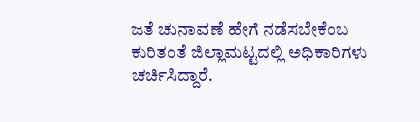ಜತೆ ಚುನಾವಣೆ ಹೇಗೆ ನಡೆಸಬೇಕೆಂಬ ಕುರಿತಂತೆ ಜಿಲ್ಲಾಮಟ್ಟದಲ್ಲಿ ಅಧಿಕಾರಿಗಳು ಚರ್ಚಿಸಿದ್ದಾರೆ.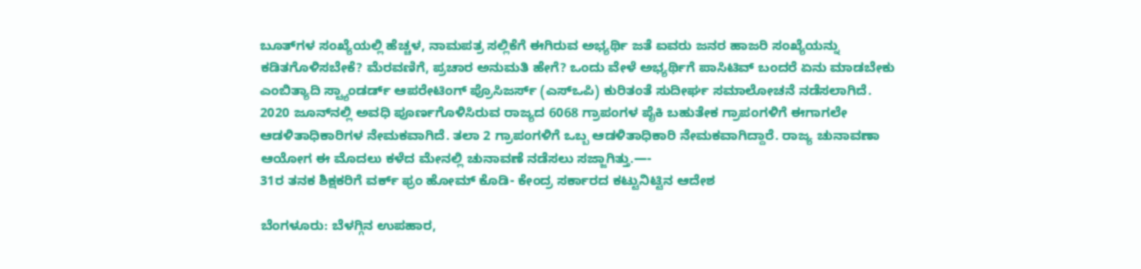ಬೂತ್‌ಗಳ ಸಂಖ್ಯೆಯಲ್ಲಿ ಹೆಚ್ಚಳ, ನಾಮಪತ್ರ ಸಲ್ಲಿಕೆಗೆ ಈಗಿರುವ ಅಭ್ಯರ್ಥಿ ಜತೆ ಐವರು ಜನರ ಹಾಜರಿ ಸಂಖ್ಯೆಯನ್ನು ಕಡಿತಗೊಳಿಸಬೇಕೆ? ಮೆರವಣಿಗೆ, ಪ್ರಚಾರ ಅನುಮತಿ ಹೇಗೆ? ಒಂದು ವೇಳೆ ಅಭ್ಯರ್ಥಿಗೆ ಪಾಸಿಟಿವ್ ಬಂದರೆ ಏನು ಮಾಡಬೇಕು ಎಂಬಿತ್ಯಾದಿ ಸ್ಟ್ಯಾಂಡರ್ಡ್ ಆಪರೇಟಿಂಗ್ ಪ್ರೊಸಿಜರ್ಸ್‌ (ಎಸ್‌ಒಪಿ) ಕುರಿತಂತೆ ಸುದೀರ್ಘ ಸಮಾಲೋಚನೆ ನಡೆಸಲಾಗಿದೆ.
2020 ಜೂನ್‌ನಲ್ಲಿ ಅವಧಿ ಪೂರ್ಣಗೊಳಿಸಿರುವ ರಾಜ್ಯದ 6068 ಗ್ರಾಪಂಗಳ ಪೈಕಿ ಬಹುತೇಕ ಗ್ರಾಪಂಗಳಿಗೆ ಈಗಾಗಲೇ ಆಡಳಿತಾಧಿಕಾರಿಗಳ ನೇಮಕವಾಗಿದೆ. ತಲಾ 2 ಗ್ರಾಪಂಗಳಿಗೆ ಒಬ್ಬ ಆಡಳಿತಾಧಿಕಾರಿ ನೇಮಕವಾಗಿದ್ದಾರೆ. ರಾಜ್ಯ ಚುನಾವಣಾ ಆಯೋಗ ಈ ಮೊದಲು ಕಳೆದ ಮೇನಲ್ಲಿ ಚುನಾವಣೆ ನಡೆಸಲು ಸಜ್ಜಾಗಿತ್ತು.—-
31ರ ತನಕ ಶಿಕ್ಷಕರಿಗೆ ವರ್ಕ್ ಫ್ರಂ ಹೋಮ್ ಕೊಡಿ- ಕೇಂದ್ರ ಸರ್ಕಾರದ ಕಟ್ಟುನಿಟ್ಟಿನ ಆದೇಶ

ಬೆಂಗಳೂರು: ಬೆಳಗ್ಗಿನ ಉಪಹಾರ,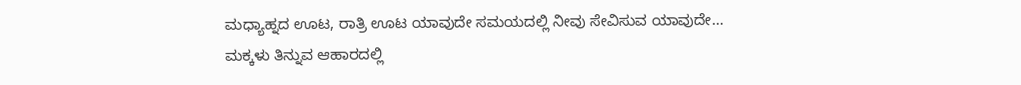ಮಧ್ಯಾಹ್ನದ ಊಟ, ರಾತ್ರಿ ಊಟ ಯಾವುದೇ ಸಮಯದಲ್ಲಿ ನೀವು ಸೇವಿಸುವ ಯಾವುದೇ…
ಮಕ್ಕಳು ತಿನ್ನುವ ಆಹಾರದಲ್ಲಿ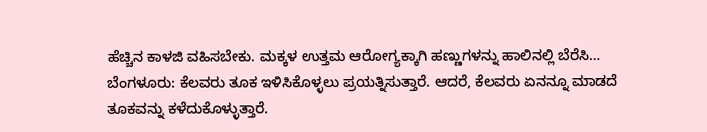ಹೆಚ್ಚಿನ ಕಾಳಜಿ ವಹಿಸಬೇಕು. ಮಕ್ಕಳ ಉತ್ತಮ ಆರೋಗ್ಯಕ್ಕಾಗಿ ಹಣ್ಣುಗಳನ್ನು ಹಾಲಿನಲ್ಲಿ ಬೆರೆಸಿ…
ಬೆಂಗಳೂರು: ಕೆಲವರು ತೂಕ ಇಳಿಸಿಕೊಳ್ಳಲು ಪ್ರಯತ್ನಿಸುತ್ತಾರೆ. ಆದರೆ, ಕೆಲವರು ಏನನ್ನೂ ಮಾಡದೆ ತೂಕವನ್ನು ಕಳೆದುಕೊಳ್ಳುತ್ತಾರೆ.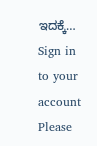ಇದಕ್ಕೆ…
Sign in to your account
Please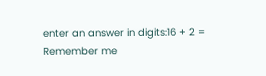enter an answer in digits:16 + 2 =
Remember me